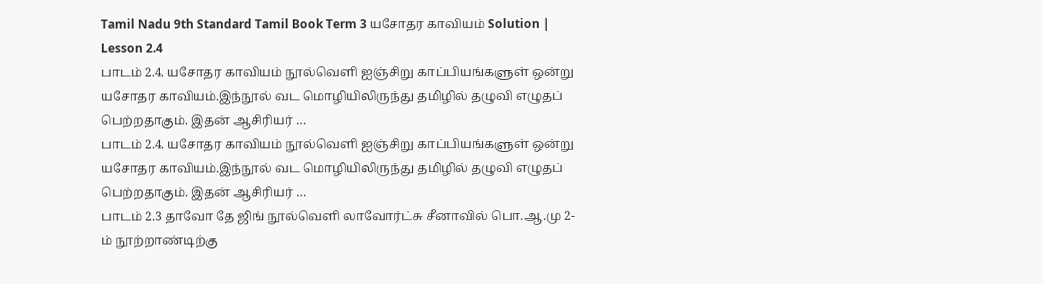Tamil Nadu 9th Standard Tamil Book Term 3 யசோதர காவியம் Solution | Lesson 2.4
பாடம் 2.4. யசோதர காவியம் நூல்வெளி ஐஞ்சிறு காப்பியங்களுள் ஒன்று யசோதர காவியம்.இந்நூல் வட மொழியிலிருந்து தமிழில் தழுவி எழுதப் பெற்றதாகும். இதன் ஆசிரியர் …
பாடம் 2.4. யசோதர காவியம் நூல்வெளி ஐஞ்சிறு காப்பியங்களுள் ஒன்று யசோதர காவியம்.இந்நூல் வட மொழியிலிருந்து தமிழில் தழுவி எழுதப் பெற்றதாகும். இதன் ஆசிரியர் …
பாடம் 2.3 தாவோ தே ஜிங் நூல்வெளி லாவோர்ட்சு சீனாவில் பொ.ஆ.மு 2-ம் நூற்றாண்டிற்கு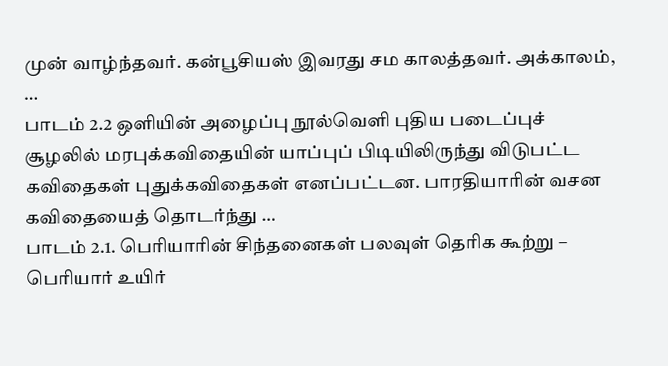முன் வாழ்ந்தவர். கன்பூசியஸ் இவரது சம காலத்தவர். அக்காலம், …
பாடம் 2.2 ஒளியின் அழைப்பு நூல்வெளி புதிய படைப்புச் சூழலில் மரபுக்கவிதையின் யாப்புப் பிடியிலிருந்து விடுபட்ட கவிதைகள் புதுக்கவிதைகள் எனப்பட்டன. பாரதியாரின் வசன கவிதையைத் தொடர்ந்து …
பாடம் 2.1. பெரியாரின் சிந்தனைகள் பலவுள் தெரிக கூற்று – பெரியார் உயிர்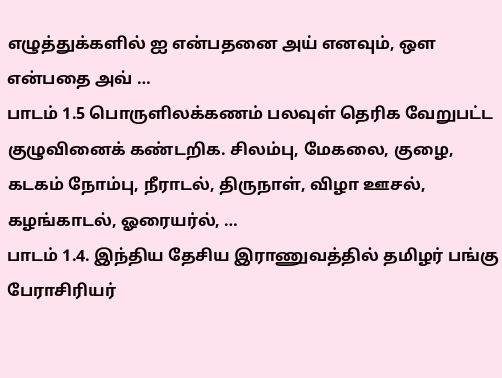எழுத்துக்களில் ஐ என்பதனை அய் எனவும், ஒள என்பதை அவ் …
பாடம் 1.5 பொருளிலக்கணம் பலவுள் தெரிக வேறுபட்ட குழுவினைக் கண்டறிக. சிலம்பு, மேகலை, குழை, கடகம் நோம்பு, நீராடல், திருநாள், விழா ஊசல், கழங்காடல், ஓரையர்ல், …
பாடம் 1.4. இந்திய தேசிய இராணுவத்தில் தமிழர் பங்கு பேராசிரியர்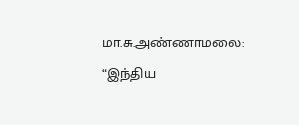மா.சு.அண்ணாமலை: “இந்திய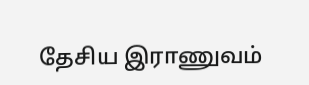தேசிய இராணுவம்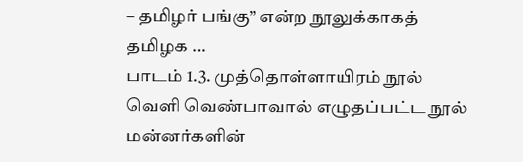– தமிழர் பங்கு” என்ற நூலுக்காகத் தமிழக …
பாடம் 1.3. முத்தொள்ளாயிரம் நூல் வெளி வெண்பாவால் எழுதப்பட்ட நூல் மன்னர்களின்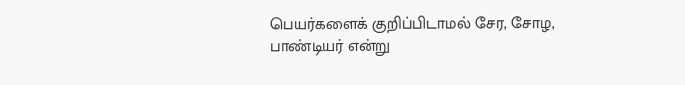பெயர்களைக் குறிப்பிடாமல் சேர, சோழ, பாண்டியர் என்று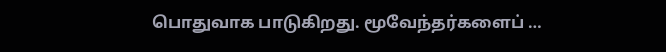பொதுவாக பாடுகிறது. மூவேந்தர்களைப் …